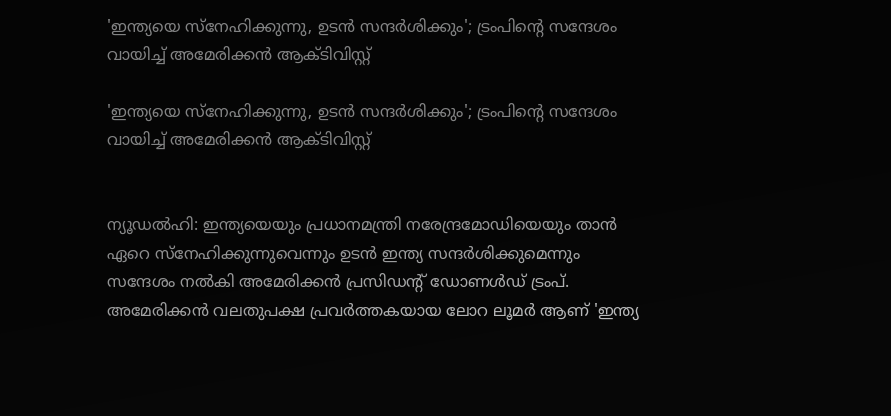'ഇന്ത്യയെ സ്‌നേഹിക്കുന്നു, ഉടൻ സന്ദർശിക്കും'; ട്രംപിന്റെ സന്ദേശം വായിച്ച് അമേരിക്കൻ ആക്ടിവിസ്റ്റ്

'ഇന്ത്യയെ സ്‌നേഹിക്കുന്നു, ഉടൻ സന്ദർശിക്കും'; ട്രംപിന്റെ സന്ദേശം വായിച്ച് അമേരിക്കൻ ആക്ടിവിസ്റ്റ്


ന്യൂഡൽഹി: ഇന്ത്യയെയും പ്രധാനമന്ത്രി നരേന്ദ്രമോഡിയെയും താൻ ഏറെ സ്‌നേഹിക്കുന്നുവെന്നും ഉടൻ ഇന്ത്യ സന്ദർശിക്കുമെന്നും സന്ദേശം നൽകി അമേരിക്കൻ പ്രസിഡന്റ് ഡോണൾഡ് ട്രംപ്. അമേരിക്കൻ വലതുപക്ഷ പ്രവർത്തകയായ ലോറ ലൂമർ ആണ് 'ഇന്ത്യ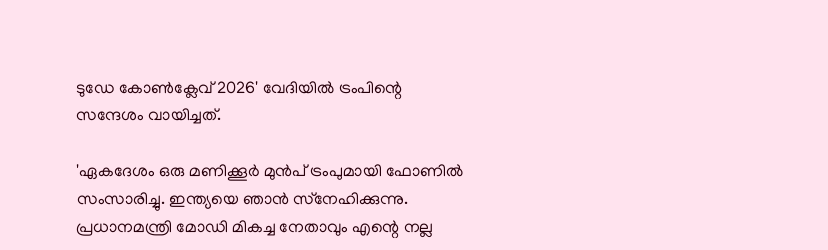ടുഡേ കോൺക്ലേവ് 2026' വേദിയിൽ ട്രംപിന്റെ സന്ദേശം വായിച്ചത്.

'ഏകദേശം ഒരു മണിക്കൂർ മുൻപ് ട്രംപുമായി ഫോണിൽ സംസാരിച്ചു. ഇന്ത്യയെ ഞാൻ സ്‌നേഹിക്കുന്നു. പ്രധാനമന്ത്രി മോഡി മികച്ച നേതാവും എന്റെ നല്ല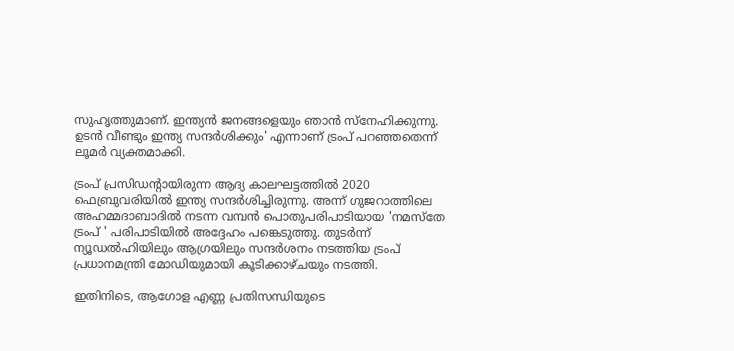സുഹൃത്തുമാണ്. ഇന്ത്യൻ ജനങ്ങളെയും ഞാൻ സ്‌നേഹിക്കുന്നു. ഉടൻ വീണ്ടും ഇന്ത്യ സന്ദർശിക്കും' എന്നാണ് ട്രംപ് പറഞ്ഞതെന്ന് ലൂമർ വ്യക്തമാക്കി.

ട്രംപ് പ്രസിഡന്റായിരുന്ന ആദ്യ കാലഘട്ടത്തിൽ 2020 ഫെബ്രുവരിയിൽ ഇന്ത്യ സന്ദർശിച്ചിരുന്നു. അന്ന് ഗുജറാത്തിലെ അഹമ്മദാബാദിൽ നടന്ന വമ്പൻ പൊതുപരിപാടിയായ 'നമസ്‌തേ ട്രംപ് ' പരിപാടിയിൽ അദ്ദേഹം പങ്കെടുത്തു. തുടർന്ന് ന്യൂഡൽഹിയിലും ആഗ്രയിലും സന്ദർശനം നടത്തിയ ട്രംപ് പ്രധാനമന്ത്രി മോഡിയുമായി കൂടിക്കാഴ്ചയും നടത്തി.

ഇതിനിടെ, ആഗോള എണ്ണ പ്രതിസന്ധിയുടെ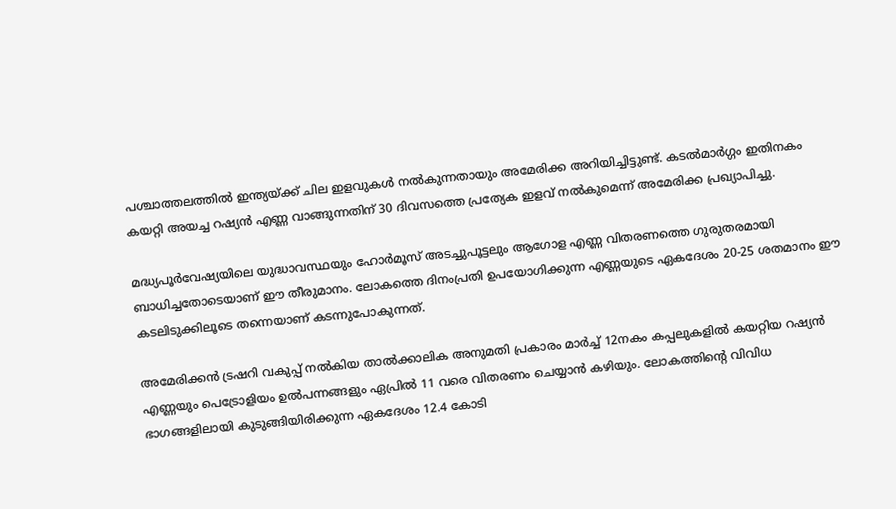പശ്ചാത്തലത്തിൽ ഇന്ത്യയ്ക്ക് ചില ഇളവുകൾ നൽകുന്നതായും അമേരിക്ക അറിയിച്ചിട്ടുണ്ട്. കടൽമാർഗ്ഗം ഇതിനകം കയറ്റി അയച്ച റഷ്യൻ എണ്ണ വാങ്ങുന്നതിന് 30 ദിവസത്തെ പ്രത്യേക ഇളവ് നൽകുമെന്ന് അമേരിക്ക പ്രഖ്യാപിച്ചു.

മദ്ധ്യപൂർവേഷ്യയിലെ യുദ്ധാവസ്ഥയും ഹോർമൂസ് അടച്ചുപൂട്ടലും ആഗോള എണ്ണ വിതരണത്തെ ഗുരുതരമായി ബാധിച്ചതോടെയാണ് ഈ തീരുമാനം. ലോകത്തെ ദിനംപ്രതി ഉപയോഗിക്കുന്ന എണ്ണയുടെ ഏകദേശം 20-25 ശതമാനം ഈ കടലിടുക്കിലൂടെ തന്നെയാണ് കടന്നുപോകുന്നത്.

അമേരിക്കൻ ട്രഷറി വകുപ്പ് നൽകിയ താൽക്കാലിക അനുമതി പ്രകാരം മാർച്ച് 12നകം കപ്പലുകളിൽ കയറ്റിയ റഷ്യൻ എണ്ണയും പെട്രോളിയം ഉൽപന്നങ്ങളും ഏപ്രിൽ 11 വരെ വിതരണം ചെയ്യാൻ കഴിയും. ലോകത്തിന്റെ വിവിധ ഭാഗങ്ങളിലായി കുടുങ്ങിയിരിക്കുന്ന ഏകദേശം 12.4 കോടി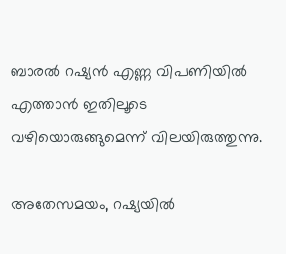ബാരൽ റഷ്യൻ എണ്ണ വിപണിയിൽ എത്താൻ ഇതിലൂടെ വഴിയൊരുങ്ങുമെന്ന് വിലയിരുത്തുന്നു.

അതേസമയം, റഷ്യയിൽ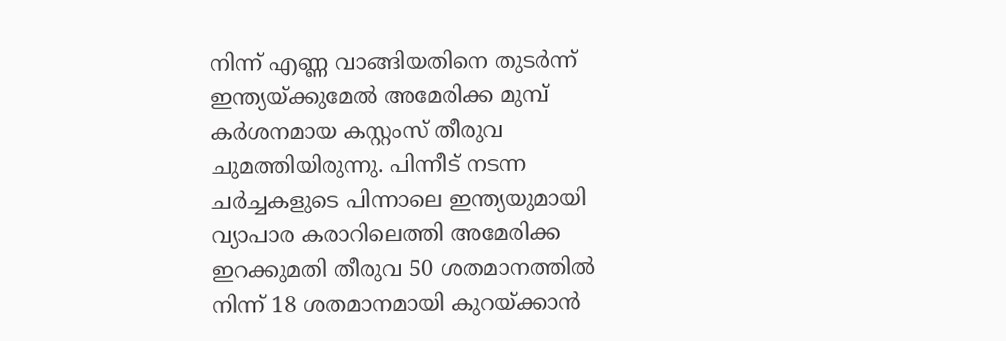നിന്ന് എണ്ണ വാങ്ങിയതിനെ തുടർന്ന് ഇന്ത്യയ്ക്കുമേൽ അമേരിക്ക മുമ്പ് കർശനമായ കസ്റ്റംസ് തീരുവ ചുമത്തിയിരുന്നു. പിന്നീട് നടന്ന ചർച്ചകളുടെ പിന്നാലെ ഇന്ത്യയുമായി വ്യാപാര കരാറിലെത്തി അമേരിക്ക ഇറക്കുമതി തീരുവ 50 ശതമാനത്തിൽ നിന്ന് 18 ശതമാനമായി കുറയ്ക്കാൻ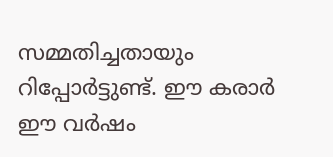സമ്മതിച്ചതായും റിപ്പോർട്ടുണ്ട്. ഈ കരാർ ഈ വർഷം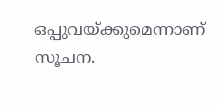ഒപ്പുവയ്ക്കുമെന്നാണ് സൂചന.